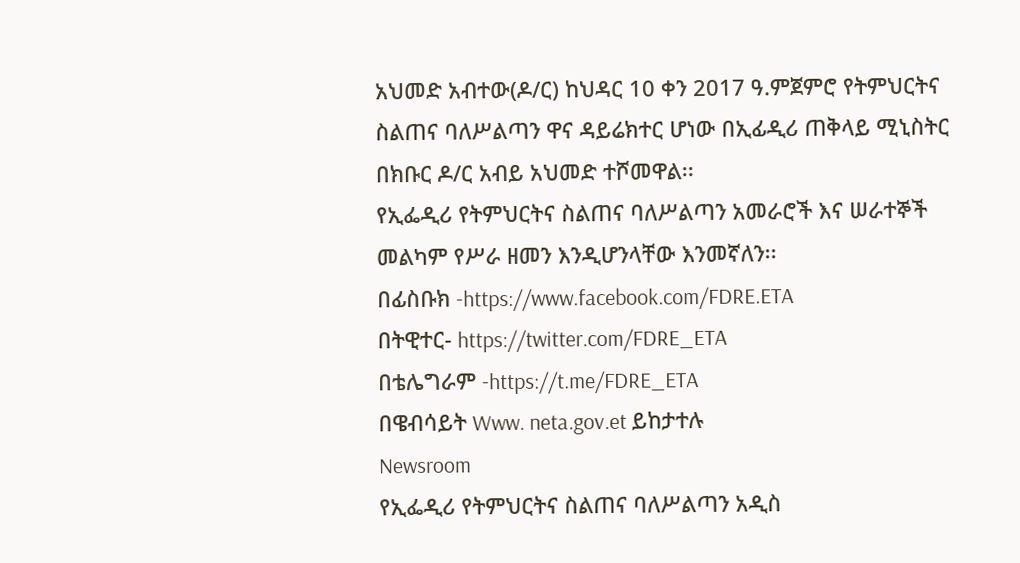አህመድ አብተው(ዶ/ር) ከህዳር 10 ቀን 2017 ዓ.ምጀምሮ የትምህርትና ስልጠና ባለሥልጣን ዋና ዳይሬክተር ሆነው በኢፊዲሪ ጠቅላይ ሚኒስትር በክቡር ዶ/ር አብይ አህመድ ተሾመዋል፡፡
የኢፌዲሪ የትምህርትና ስልጠና ባለሥልጣን አመራሮች እና ሠራተኞች መልካም የሥራ ዘመን እንዲሆንላቸው እንመኛለን፡፡
በፊስቡክ -https://www.facebook.com/FDRE.ETA
በትዊተር- https://twitter.com/FDRE_ETA
በቴሌግራም -https://t.me/FDRE_ETA
በዌብሳይት Www. neta.gov.et ይከታተሉ
Newsroom
የኢፌዲሪ የትምህርትና ስልጠና ባለሥልጣን አዲስ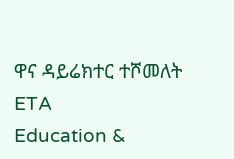ዋና ዳይሬክተር ተሾመለት
ETA
Education &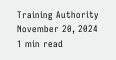Training Authority
November 20, 2024
1 min read